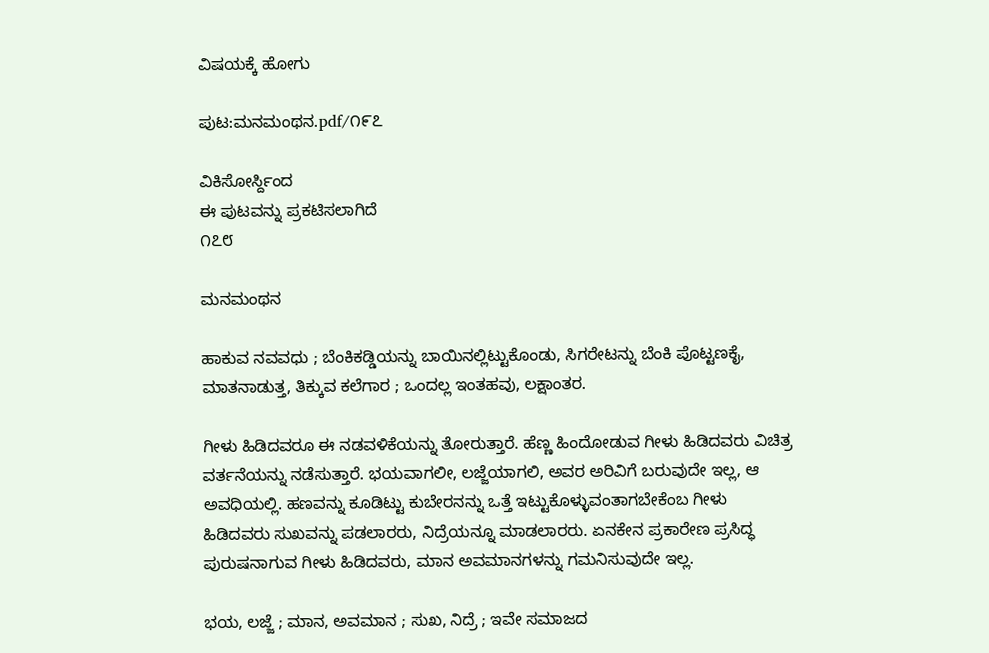ವಿಷಯಕ್ಕೆ ಹೋಗು

ಪುಟ:ಮನಮಂಥನ.pdf/೧೯೭

ವಿಕಿಸೋರ್ಸ್ದಿಂದ
ಈ ಪುಟವನ್ನು ಪ್ರಕಟಿಸಲಾಗಿದೆ
೧೭೮

ಮನಮಂಥನ

ಹಾಕುವ ನವವಧು ; ಬೆಂಕಿಕಡ್ಡಿಯನ್ನು ಬಾಯಿನಲ್ಲಿಟ್ಟುಕೊಂಡು, ಸಿಗರೇಟನ್ನು ಬೆಂಕಿ ಪೊಟ್ಟಣಕೈ, ಮಾತನಾಡುತ್ತ, ತಿಕ್ಕುವ ಕಲೆಗಾರ ; ಒಂದಲ್ಲ ಇಂತಹವು, ಲಕ್ಷಾಂತರ.

ಗೀಳು ಹಿಡಿದವರೂ ಈ ನಡವಳಿಕೆಯನ್ನು ತೋರುತ್ತಾರೆ. ಹೆಣ್ಣ ಹಿಂದೋಡುವ ಗೀಳು ಹಿಡಿದವರು ವಿಚಿತ್ರ ವರ್ತನೆಯನ್ನು ನಡೆಸುತ್ತಾರೆ. ಭಯವಾಗಲೀ, ಲಜ್ಜೆಯಾಗಲಿ, ಅವರ ಅರಿವಿಗೆ ಬರುವುದೇ ಇಲ್ಲ, ಆ ಅವಧಿಯಲ್ಲಿ. ಹಣವನ್ನು ಕೂಡಿಟ್ಟು ಕುಬೇರನನ್ನು ಒತ್ತೆ ಇಟ್ಟುಕೊಳ್ಳುವಂತಾಗಬೇಕೆಂಬ ಗೀಳು ಹಿಡಿದವರು ಸುಖವನ್ನು ಪಡಲಾರರು, ನಿದ್ರೆಯನ್ನೂ ಮಾಡಲಾರರು. ಏನಕೇನ ಪ್ರಕಾರೇಣ ಪ್ರಸಿದ್ಧ ಪುರುಷನಾಗುವ ಗೀಳು ಹಿಡಿದವರು, ಮಾನ ಅವಮಾನಗಳನ್ನು ಗಮನಿಸುವುದೇ ಇಲ್ಲ.

ಭಯ, ಲಜ್ಜೆ ; ಮಾನ, ಅವಮಾನ ; ಸುಖ, ನಿದ್ರೆ ; ಇವೇ ಸಮಾಜದ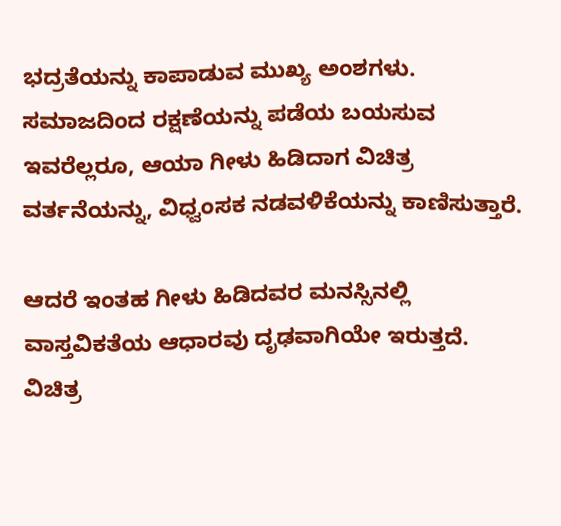ಭದ್ರತೆಯನ್ನು ಕಾಪಾಡುವ ಮುಖ್ಯ ಅಂಶಗಳು. ಸಮಾಜದಿಂದ ರಕ್ಷಣೆಯನ್ನು ಪಡೆಯ ಬಯಸುವ ಇವರೆಲ್ಲರೂ, ಆಯಾ ಗೀಳು ಹಿಡಿದಾಗ ವಿಚಿತ್ರ ವರ್ತನೆಯನ್ನು, ವಿಧ್ವಂಸಕ ನಡವಳಿಕೆಯನ್ನು ಕಾಣಿಸುತ್ತಾರೆ.

ಆದರೆ ಇಂತಹ ಗೀಳು ಹಿಡಿದವರ ಮನಸ್ಸಿನಲ್ಲಿ ವಾಸ್ತವಿಕತೆಯ ಆಧಾರವು ದೃಢವಾಗಿಯೇ ಇರುತ್ತದೆ. ವಿಚಿತ್ರ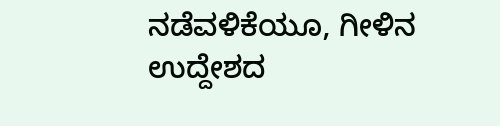ನಡೆವಳಿಕೆಯೂ, ಗೀಳಿನ ಉದ್ದೇಶದ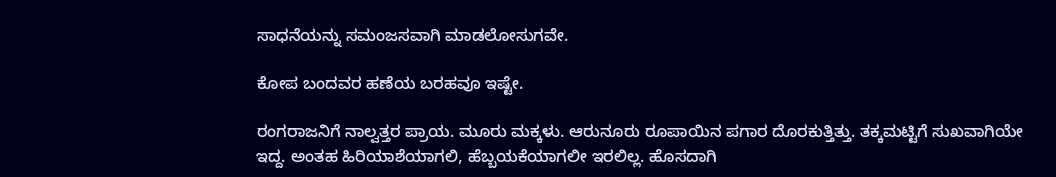ಸಾಧನೆಯನ್ನು ಸಮಂಜಸವಾಗಿ ಮಾಡಲೋಸುಗವೇ.

ಕೋಪ ಬಂದವರ ಹಣೆಯ ಬರಹವೂ ಇಷ್ಟೇ.

ರಂಗರಾಜನಿಗೆ ನಾಲ್ವತ್ತರ ಪ್ರಾಯ. ಮೂರು ಮಕ್ಕಳು. ಆರುನೂರು ರೂಪಾಯಿನ ಪಗಾರ ದೊರಕುತ್ತಿತ್ತು. ತಕ್ಕಮಟ್ಟಿಗೆ ಸುಖವಾಗಿಯೇ ಇದ್ದ. ಅಂತಹ ಹಿರಿಯಾಶೆಯಾಗಲಿ, ಹೆಬ್ಬಯಕೆಯಾಗಲೀ ಇರಲಿಲ್ಲ. ಹೊಸದಾಗಿ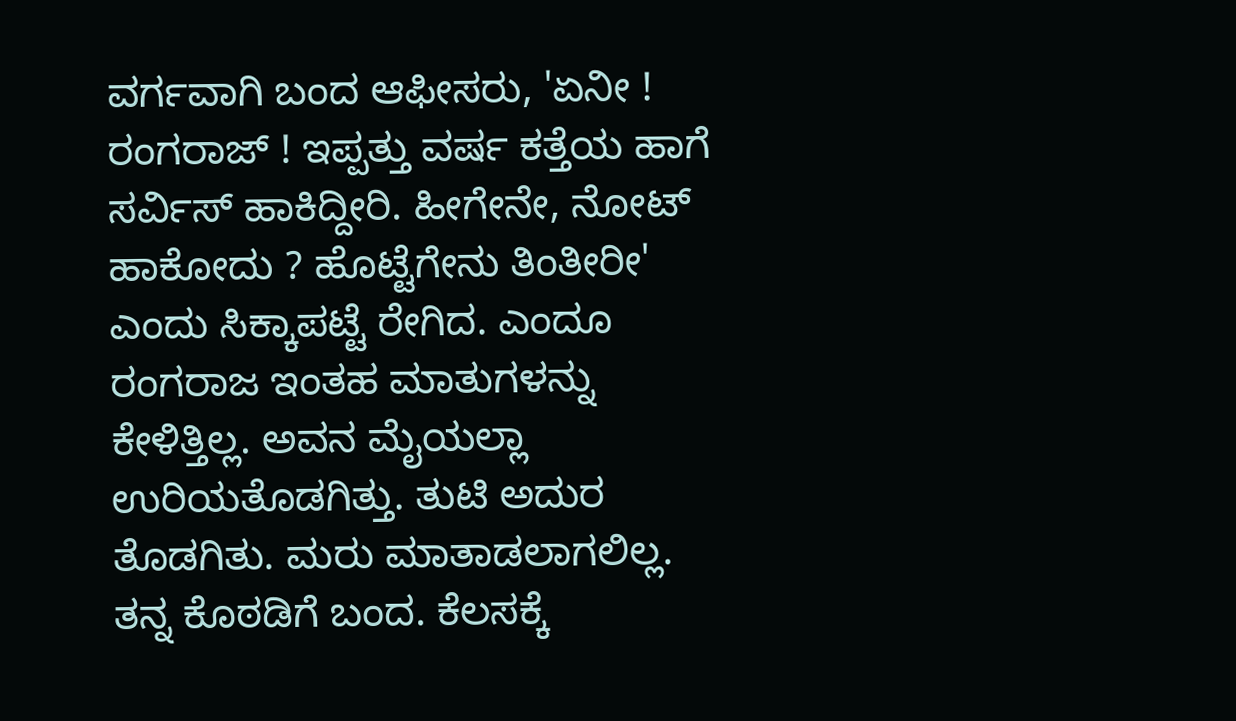ವರ್ಗವಾಗಿ ಬಂದ ಆಫೀಸರು, 'ಏನೀ ! ರಂಗರಾಜ್ ! ಇಪ್ಪತ್ತು ವರ್ಷ ಕತ್ತೆಯ ಹಾಗೆ ಸರ್ವಿಸ್ ಹಾಕಿದ್ದೀರಿ. ಹೀಗೇನೇ, ನೋಟ್ ಹಾಕೋದು ? ಹೊಟ್ಟೆಗೇನು ತಿಂತೀರೀ' ಎಂದು ಸಿಕ್ಕಾಪಟ್ಟೆ ರೇಗಿದ. ಎಂದೂ ರಂಗರಾಜ ಇಂತಹ ಮಾತುಗಳನ್ನು ಕೇಳಿತ್ತಿಲ್ಲ. ಅವನ ಮೈಯಲ್ಲಾ ಉರಿಯತೊಡಗಿತ್ತು. ತುಟಿ ಅದುರ ತೊಡಗಿತು. ಮರು ಮಾತಾಡಲಾಗಲಿಲ್ಲ. ತನ್ನ ಕೊಠಡಿಗೆ ಬಂದ. ಕೆಲಸಕ್ಕೆ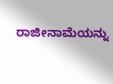ರಾಜೀನಾಮೆಯನ್ನು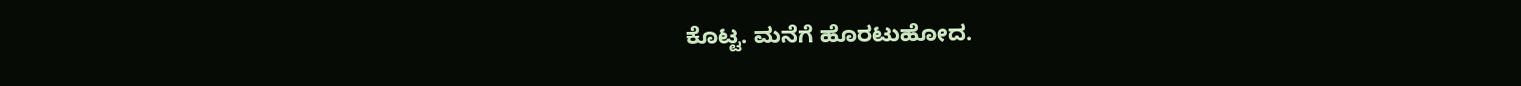ಕೊಟ್ಟ. ಮನೆಗೆ ಹೊರಟುಹೋದ.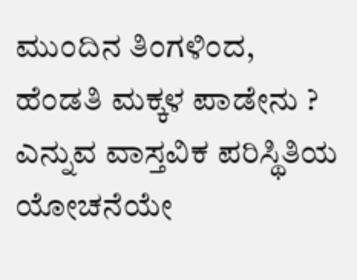ಮುಂದಿನ ತಿಂಗಳಿಂದ, ಹೆಂಡತಿ ಮಕ್ಕಳ ಪಾಡೇನು ? ಎನ್ನುವ ವಾಸ್ತವಿಕ ಪರಿಸ್ಥಿತಿಯ ಯೋಚನೆಯೇ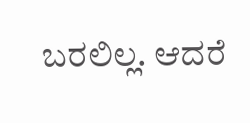ಬರಲಿಲ್ಲ. ಆದರೆ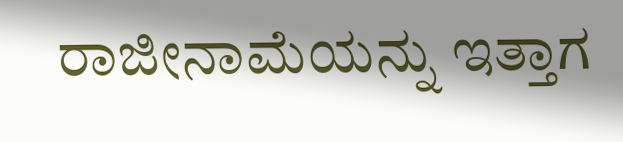ರಾಜೀನಾಮೆಯನ್ನು ಇತ್ತಾಗ